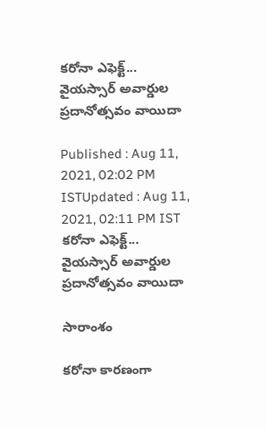కరోనా ఎఫెక్ట్... వైయస్సార్‌ అవార్డుల ప్రదానోత్సవం వాయిదా

Published : Aug 11, 2021, 02:02 PM ISTUpdated : Aug 11, 2021, 02:11 PM IST
కరోనా ఎఫెక్ట్... వైయస్సార్‌ అవార్డుల ప్రదానోత్సవం వాయిదా

సారాంశం

కరోనా కారణంగా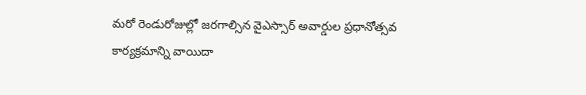మరో రెండురోజుల్లో జరగాల్సిన వైఎస్సార్ అవార్డుల ప్రధానోత్సవ కార్యక్రమాన్ని వాయిదా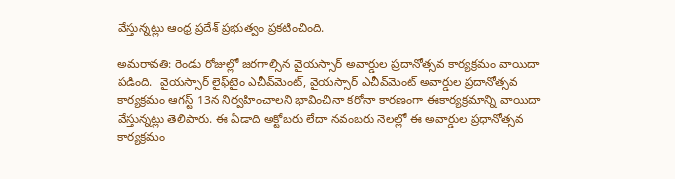వేస్తున్నట్లు ఆంధ్ర ప్రదేశ్ ప్రభుత్వం ప్రకటించింది.

అమరావతి: రెండు రోజుల్లో జరగాల్సిన వైయస్సార్‌ అవార్డుల ప్రదానోత్సవ కార్యక్రమం వాయిదా పడింది.  వైయస్సార్‌ లైఫ్‌టైం ఎచీవ్‌మెంట్, వైయస్సార్‌ ఎచీవ్‌మెంట్‌ అవార్డుల ప్రదానోత్సవ కార్యక్రమం ఆగస్ట్ 13న నిర్వహించాలని భావించినా కరోనా కారణంగా ఈకార్యక్రమాన్ని వాయిదా వేస్తున్నట్లు తెలిపారు. ఈ ఏడాది అక్టోబరు లేదా నవంబరు నెలల్లో ఈ అవార్డుల ప్రధానోత్సవ కార్యక్రమం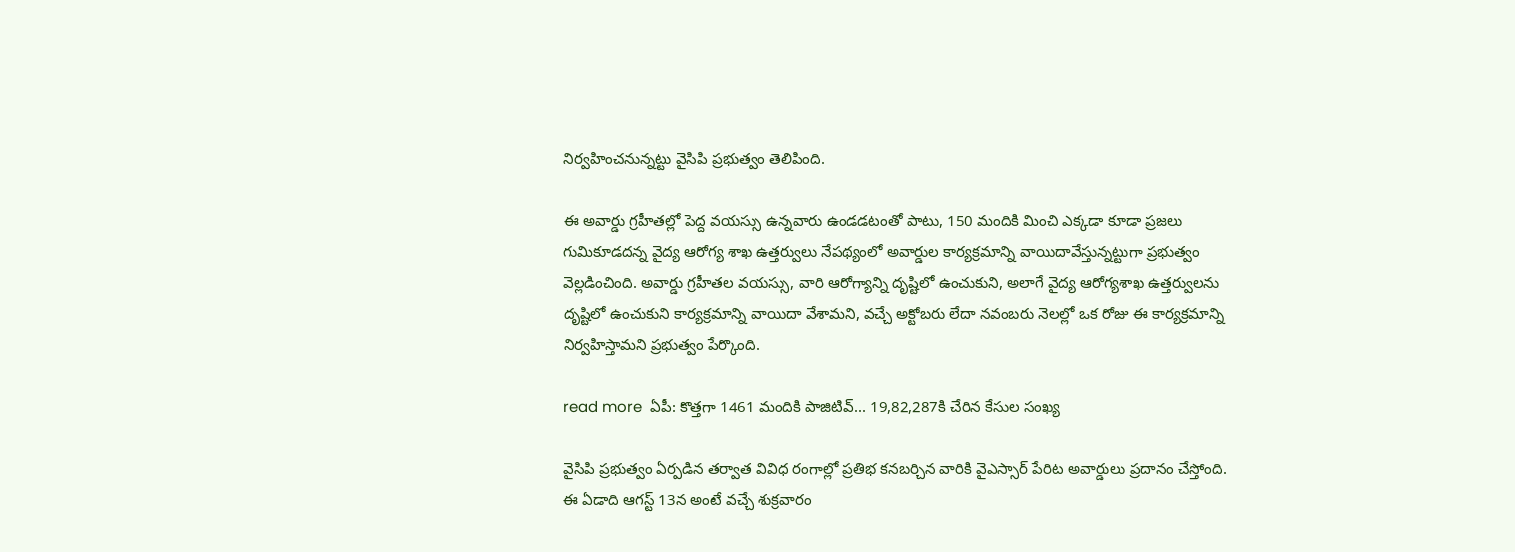నిర్వహించనున్నట్టు వైసిపి ప్రభుత్వం తెలిపింది.

ఈ అవార్డు గ్రహీతల్లో పెద్ద వయస్సు ఉన్నవారు ఉండడటంతో పాటు, 150 మందికి మించి ఎక్కడా కూడా ప్రజలు గుమికూడదన్న వైద్య ఆరోగ్య శాఖ ఉత్తర్వులు నేపథ్యంలో అవార్డుల కార్యక్రమాన్ని వాయిదావేస్తున్నట్టుగా ప్రభుత్వం వెల్లడించింది. అవార్డు గ్రహీతల వయస్సు, వారి ఆరోగ్యాన్ని దృష్టిలో ఉంచుకుని, అలాగే వైద్య ఆరోగ్యశాఖ ఉత్తర్వులను దృష్టిలో ఉంచుకుని కార్యక్రమాన్ని వాయిదా వేశామని, వచ్చే అక్టోబరు లేదా నవంబరు నెలల్లో ఒక రోజు ఈ కార్యక్రమాన్ని నిర్వహిస్తామని ప్రభుత్వం పేర్కొంది.

read more  ఏపీ: కొత్తగా 1461 మందికి పాజిటివ్... 19,82,287కి చేరిన కేసుల సంఖ్య

వైసిపి ప్రభుత్వం ఏర్పడిన తర్వాత వివిధ రంగాల్లో ప్రతిభ కనబర్చిన వారికి వైఎస్సార్ పేరిట అవార్డులు ప్రదానం చేస్తోంది. ఈ ఏడాది ఆగస్ట్ 13న అంటే వచ్చే శుక్రవారం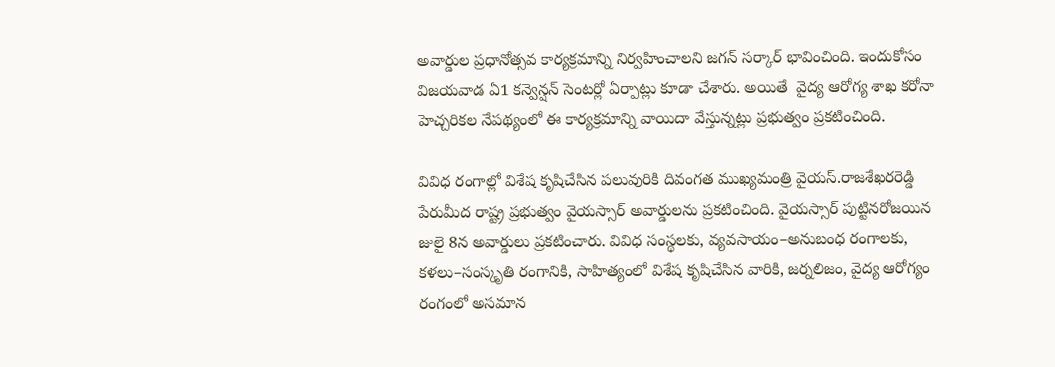అవార్డుల ప్రధానోత్సవ కార్యక్రమాన్ని నిర్వహించాలని జగన్ సర్కార్ భావించింది. ఇందుకోసం విజయవాడ ఏ1 కన్వెన్షన్‌ సెంటర్లో ఏర్పాట్లు కూడా చేశారు. అయితే  వైద్య ఆరోగ్య శాఖ కరోనా హెచ్చరికల నేపథ్యంలో ఈ కార్యక్రమాన్ని వాయిదా వేస్తున్నట్లు ప్రభుత్వం ప్రకటించింది.

వివిధ రంగాల్లో విశేష కృషిచేసిన పలువురికి దివంగత ముఖ్యమంత్రి వైయస్‌.రాజశేఖరరెడ్డి పేరుమీద రాష్ట్ర ప్రభుత్వం వైయస్సార్‌ అవార్డులను ప్రకటించింది. వైయస్సార్‌ పుట్టినరోజయిన జులై 8న అవార్డులు ప్రకటించారు. వివిధ సంస్థలకు, వ్యవసాయం–అనుబంధ రంగాలకు, కళలు–సంస్కృతి రంగానికి, సాహిత్యంలో విశేష కృషిచేసిన వారికి, జర్నలిజం, వైద్య ఆరోగ్యం రంగంలో అసమాన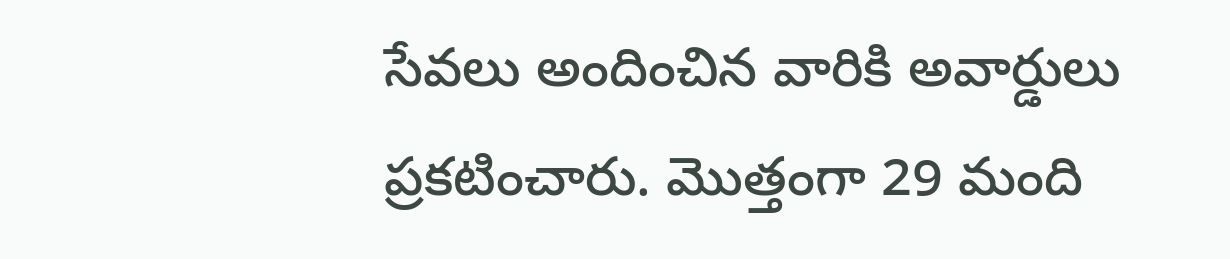సేవలు అందించిన వారికి అవార్డులు ప్రకటించారు. మొత్తంగా 29 మంది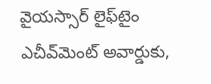వైయస్సార్‌ లైఫ్‌టైం ఎచీవ్‌మెంట్‌ అవార్డుకు,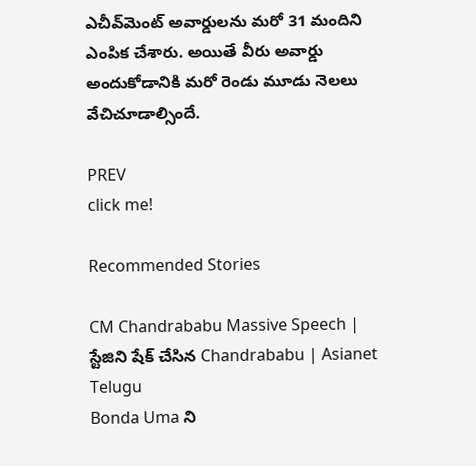ఎచీవ్‌మెంట్‌ అవార్డులను మరో 31 మందిని ఎంపిక చేశారు. అయితే వీరు అవార్డు అందుకోడానికి మరో రెండు మూడు నెలలు వేచిచూడాల్సిందే.

PREV
click me!

Recommended Stories

CM Chandrababu Massive Speech | స్టేజిని షేక్ చేసిన Chandrababu | Asianet Telugu
Bonda Uma ని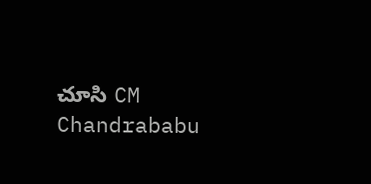చూసి CM Chandrababu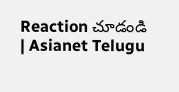Reaction చూడండి | Asianet Telugu